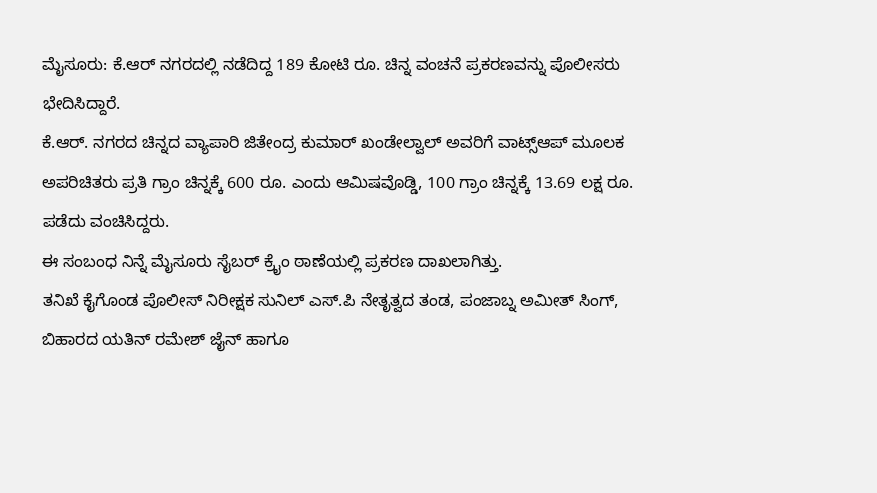ಮೈಸೂರು: ಕೆ.ಆರ್ ನಗರದಲ್ಲಿ ನಡೆದಿದ್ದ 189 ಕೋಟಿ ರೂ. ಚಿನ್ನ ವಂಚನೆ ಪ್ರಕರಣವನ್ನು ಪೊಲೀಸರು ಭೇದಿಸಿದ್ದಾರೆ.
ಕೆ.ಆರ್. ನಗರದ ಚಿನ್ನದ ವ್ಯಾಪಾರಿ ಜಿತೇಂದ್ರ ಕುಮಾರ್ ಖಂಡೇಲ್ವಾಲ್ ಅವರಿಗೆ ವಾಟ್ಸ್ಆಪ್ ಮೂಲಕ ಅಪರಿಚಿತರು ಪ್ರತಿ ಗ್ರಾಂ ಚಿನ್ನಕ್ಕೆ 600 ರೂ. ಎಂದು ಆಮಿಷವೊಡ್ಡಿ, 100 ಗ್ರಾಂ ಚಿನ್ನಕ್ಕೆ 13.69 ಲಕ್ಷ ರೂ. ಪಡೆದು ವಂಚಿಸಿದ್ದರು.
ಈ ಸಂಬಂಧ ನಿನ್ನೆ ಮೈಸೂರು ಸೈಬರ್ ಕ್ರೈಂ ಠಾಣೆಯಲ್ಲಿ ಪ್ರಕರಣ ದಾಖಲಾಗಿತ್ತು.
ತನಿಖೆ ಕೈಗೊಂಡ ಪೊಲೀಸ್ ನಿರೀಕ್ಷಕ ಸುನಿಲ್ ಎಸ್.ಪಿ ನೇತೃತ್ವದ ತಂಡ, ಪಂಜಾಬ್ನ ಅಮೀತ್ ಸಿಂಗ್, ಬಿಹಾರದ ಯತಿನ್ ರಮೇಶ್ ಜೈನ್ ಹಾಗೂ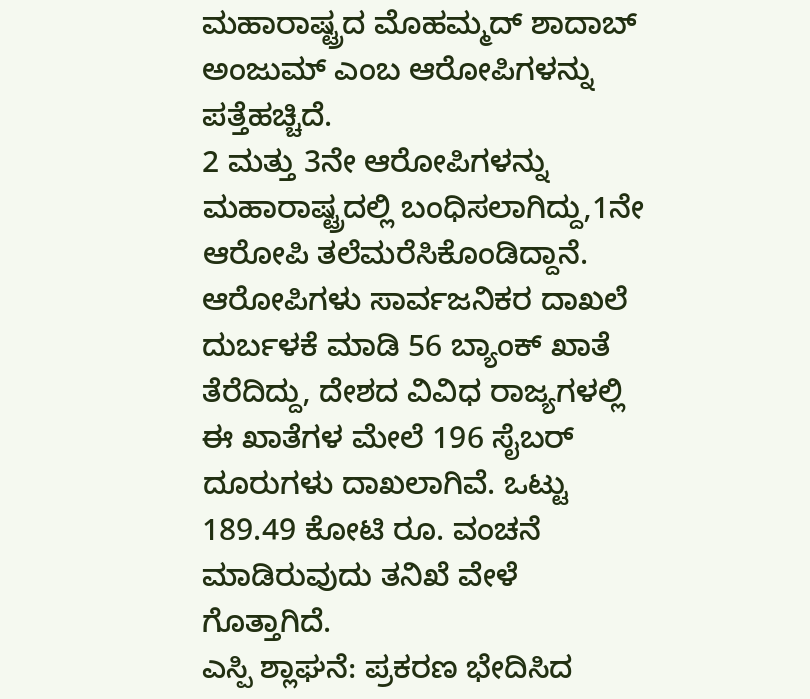ಮಹಾರಾಷ್ಟ್ರದ ಮೊಹಮ್ಮದ್ ಶಾದಾಬ್ ಅಂಜುಮ್ ಎಂಬ ಆರೋಪಿಗಳನ್ನು ಪತ್ತೆಹಚ್ಚಿದೆ.
2 ಮತ್ತು 3ನೇ ಆರೋಪಿಗಳನ್ನು ಮಹಾರಾಷ್ಟ್ರದಲ್ಲಿ ಬಂಧಿಸಲಾಗಿದ್ದು,1ನೇ ಆರೋಪಿ ತಲೆಮರೆಸಿಕೊಂಡಿದ್ದಾನೆ.
ಆರೋಪಿಗಳು ಸಾರ್ವಜನಿಕರ ದಾಖಲೆ ದುರ್ಬಳಕೆ ಮಾಡಿ 56 ಬ್ಯಾಂಕ್ ಖಾತೆ ತೆರೆದಿದ್ದು, ದೇಶದ ವಿವಿಧ ರಾಜ್ಯಗಳಲ್ಲಿ ಈ ಖಾತೆಗಳ ಮೇಲೆ 196 ಸೈಬರ್ ದೂರುಗಳು ದಾಖಲಾಗಿವೆ. ಒಟ್ಟು 189.49 ಕೋಟಿ ರೂ. ವಂಚನೆ ಮಾಡಿರುವುದು ತನಿಖೆ ವೇಳೆ ಗೊತ್ತಾಗಿದೆ.
ಎಸ್ಪಿ ಶ್ಲಾಘನೆ: ಪ್ರಕರಣ ಭೇದಿಸಿದ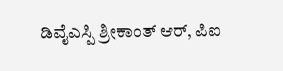ಡಿವೈಎಸ್ಪಿ ಶ್ರೀಕಾಂತ್ ಆರ್, ಪಿಐ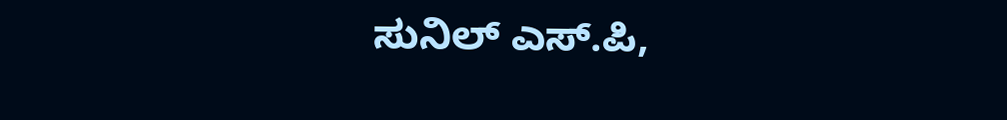ಸುನಿಲ್ ಎಸ್.ಪಿ,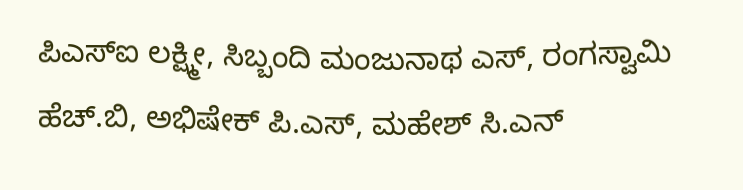ಪಿಎಸ್ಐ ಲಕ್ಷ್ಮೀ, ಸಿಬ್ಬಂದಿ ಮಂಜುನಾಥ ಎಸ್, ರಂಗಸ್ವಾಮಿ ಹೆಚ್.ಬಿ, ಅಭಿಷೇಕ್ ಪಿ.ಎಸ್, ಮಹೇಶ್ ಸಿ.ಎನ್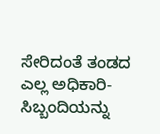ಸೇರಿದಂತೆ ತಂಡದ ಎಲ್ಲ ಅಧಿಕಾರಿ-ಸಿಬ್ಬಂದಿಯನ್ನು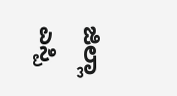ಜಿಲ್ಲಾ ಎಸ್ಪಿ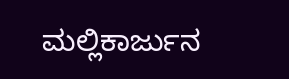ಮಲ್ಲಿಕಾರ್ಜುನ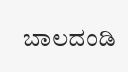ಬಾಲದಂಡಿ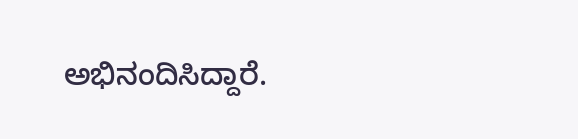ಅಭಿನಂದಿಸಿದ್ದಾರೆ.